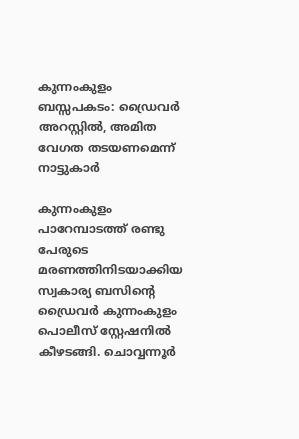കുന്നംകുളം ബസ്സപകടം: ഡ്രൈവർ അറസ്റ്റിൽ, അമിത വേഗത തടയണമെന്ന് നാട്ടുകാർ

കുന്നംകുളം പാറേമ്പാടത്ത് രണ്ടു പേരുടെ മരണത്തിനിടയാക്കിയ സ്വകാര്യ ബസിന്റെ ഡ്രൈവർ കുന്നംകുളം പൊലീസ് സ്റ്റേഷനിൽ കീഴടങ്ങി. ചൊവ്വന്നൂർ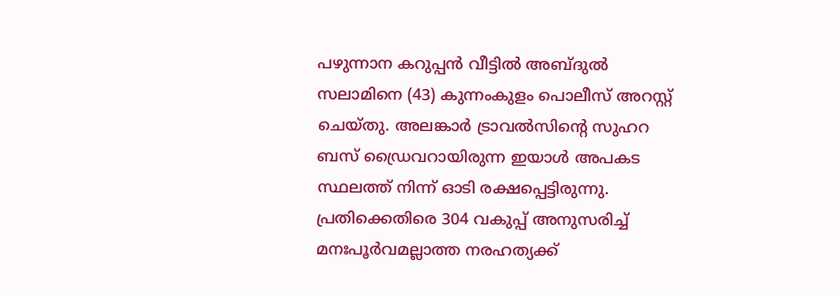പഴുന്നാന കറുപ്പൻ വീട്ടിൽ അബ്‌ദുൽ സലാമിനെ (43) കുന്നംകുളം പൊലീസ് അറസ്റ്റ് ചെയ്തു. അലങ്കാർ ട്രാവൽസിന്റെ സുഹറ ബസ് ഡ്രൈവറായിരുന്ന ഇയാൾ അപകട സ്ഥലത്ത് നിന്ന് ഓടി രക്ഷപ്പെട്ടിരുന്നു. പ്രതിക്കെതിരെ 304 വകുപ്പ് അനുസരിച്ച് മനഃപൂർവമല്ലാത്ത നരഹത്യക്ക്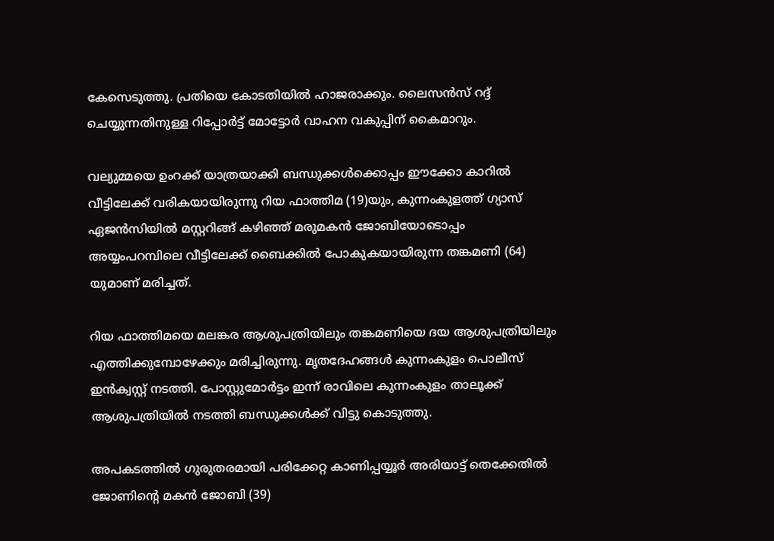കേസെടുത്തു. പ്രതിയെ കോടതിയിൽ ഹാജരാക്കും. ലൈസൻസ് റദ്ദ് ചെയ്യുന്നതിനുള്ള റിപ്പോർട്ട് മോട്ടോർ വാഹന വകുപ്പിന് കൈമാറും.

വല്യുമ്മയെ ഉംറക്ക് യാത്രയാക്കി ബന്ധുക്കൾക്കൊപ്പം ഈക്കോ കാറിൽ വീട്ടിലേക്ക് വരികയായിരുന്നു റിയ ഫാത്തിമ (19)യും, കുന്നംകുളത്ത് ഗ്യാസ്  ഏജൻസിയിൽ മസ്റ്ററിങ്ങ് കഴിഞ്ഞ് മരുമകൻ ജോബിയോടൊപ്പം അയ്യംപറമ്പിലെ വീട്ടിലേക്ക് ബൈക്കിൽ പോകുകയായിരുന്ന തങ്കമണി (64) യുമാണ് മരിച്ചത്.

റിയ ഫാത്തിമയെ മലങ്കര ആശുപത്രിയിലും തങ്കമണിയെ ദയ ആശുപത്രിയിലും എത്തിക്കുമ്പോഴേക്കും മരിച്ചിരുന്നു. മൃതദേഹങ്ങൾ കുന്നംകുളം പൊലീസ്  ഇൻക്വസ്റ്റ് നടത്തി. പോസ്റ്റുമോർട്ടം ഇന്ന് രാവിലെ കുന്നംകുളം താലൂക്ക് ആശുപത്രിയിൽ നടത്തി ബന്ധുക്കൾക്ക് വിട്ടു കൊടുത്തു.

അപകടത്തിൽ ഗുരുതരമായി പരിക്കേറ്റ കാണിപ്പയ്യൂർ അരിയാട്ട് തെക്കേതിൽ ജോണിന്റെ മകൻ ജോബി (39)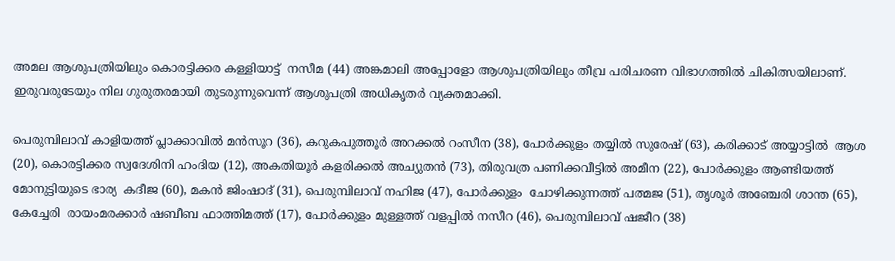അമല ആശുപത്രിയിലും കൊരട്ടിക്കര കള്ളിയാട്ട്  നസീമ (44) അങ്കമാലി അപ്പോളോ ആശുപത്രിയിലും തീവ്ര പരിചരണ വിഭാഗത്തിൽ ചികിത്സയിലാണ്. ഇരുവരുടേയും നില ഗുരുതരമായി തുടരുന്നുവെന്ന് ആശുപത്രി അധികൃതർ വ്യക്തമാക്കി.

പെരുമ്പിലാവ് കാളിയത്ത് പ്ലാക്കാവിൽ മൻസൂറ (36), കറുകപുത്തൂർ അറക്കൽ റംസീന (38), പോർക്കുളം തയ്യിൽ സുരേഷ് (63), കരിക്കാട് അയ്യാട്ടിൽ  ആശ (20), കൊരട്ടിക്കര സ്വദേശിനി ഹംദിയ (12), അകതിയൂർ കളരിക്കൽ അച്യുതൻ (73), തിരുവത്ര പണിക്കവീട്ടിൽ അമീന (22), പോർക്കുളം ആണ്ടിയത്ത് മോനുട്ടിയുടെ ഭാര്യ  കദീജ (60), മകൻ ജിംഷാദ് (31), പെരുമ്പിലാവ് നഹിജ (47), പോർക്കുളം  ചോഴിക്കുന്നത്ത് പത്മജ (51), തൃശൂർ അഞ്ചേരി ശാന്ത (65), കേച്ചേരി  രായംമരക്കാർ ഷബീബ ഫാത്തിമത്ത് (17), പോർക്കുളം മുള്ളത്ത് വളപ്പിൽ നസീറ (46), പെരുമ്പിലാവ് ഷജീറ (38)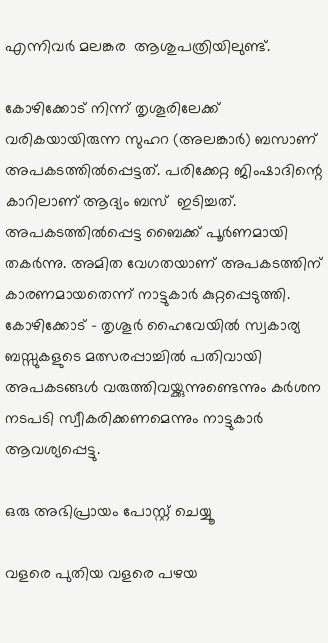എന്നിവർ മലങ്കര  ആശുപത്രിയിലുണ്ട്.

കോഴിക്കോട് നിന്ന് തൃശൂരിലേക്ക് വരികയായിരുന്ന സുഹറ (അലങ്കാർ) ബസാണ് അപകടത്തിൽപ്പെട്ടത്. പരിക്കേറ്റ ജിംഷാദിന്റെ കാറിലാണ് ആദ്യം ബസ്  ഇടിച്ചത്. അപകടത്തിൽപ്പെട്ട ബൈക്ക് പൂർണമായി തകർന്നു. അമിത വേഗതയാണ് അപകടത്തിന് കാരണമായതെന്ന് നാട്ടുകാർ കുറ്റപ്പെടുത്തി. കോഴിക്കോട് - തൃശൂർ ഹൈവേയിൽ സ്വകാര്യ ബസ്സുകളുടെ മത്സരപ്പാച്ചിൽ പതിവായി അപകടങ്ങൾ വരുത്തിവയ്ക്കുന്നുണ്ടെന്നും കർശന നടപടി സ്വീകരിക്കണമെന്നും നാട്ടുകാർ ആവശ്യപ്പെട്ടു.

ഒരു അഭിപ്രായം പോസ്റ്റ് ചെയ്യൂ

വളരെ പുതിയ വളരെ പഴയ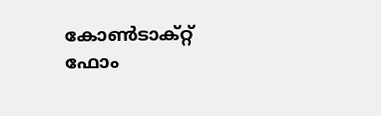കോൺടാക്റ്റ് ഫോം